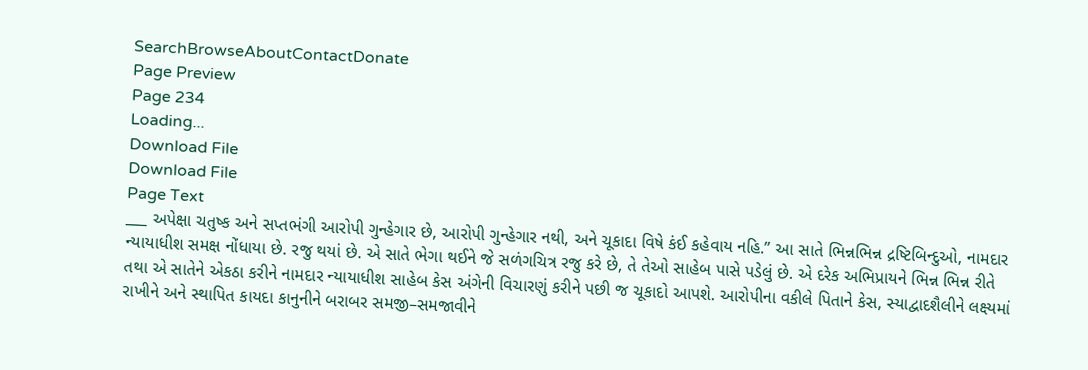SearchBrowseAboutContactDonate
Page Preview
Page 234
Loading...
Download File
Download File
Page Text
___ અપેક્ષા ચતુષ્ક અને સપ્તભંગી આરોપી ગુન્હેગાર છે, આરોપી ગુન્હેગાર નથી, અને ચૂકાદા વિષે કંઈ કહેવાય નહિ.” આ સાતે ભિન્નભિન્ન દ્રષ્ટિબિન્દુઓ, નામદાર ન્યાયાધીશ સમક્ષ નોંધાયા છે. રજુ થયાં છે. એ સાતે ભેગા થઈને જે સળંગચિત્ર રજુ કરે છે, તે તેઓ સાહેબ પાસે પડેલું છે. એ દરેક અભિપ્રાયને ભિન્ન ભિન્ન રીતે તથા એ સાતેને એકઠા કરીને નામદાર ન્યાયાધીશ સાહેબ કેસ અંગેની વિચારણું કરીને પછી જ ચૂકાદો આપશે. આરોપીના વકીલે પિતાને કેસ, સ્યાદ્વાદશૈલીને લક્ષ્યમાં રાખીને અને સ્થાપિત કાયદા કાનુનીને બરાબર સમજી–સમજાવીને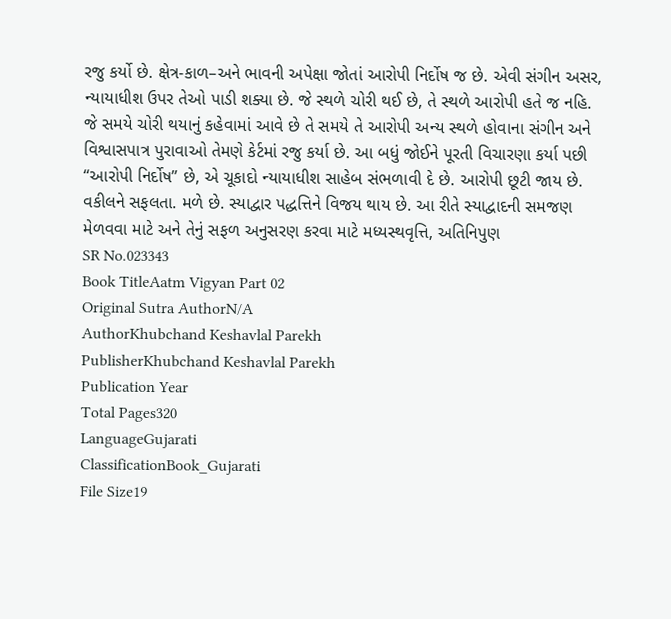રજુ કર્યો છે. ક્ષેત્ર-કાળ–અને ભાવની અપેક્ષા જોતાં આરોપી નિર્દોષ જ છે. એવી સંગીન અસર, ન્યાયાધીશ ઉપર તેઓ પાડી શક્યા છે. જે સ્થળે ચોરી થઈ છે, તે સ્થળે આરોપી હતે જ નહિ. જે સમયે ચોરી થયાનું કહેવામાં આવે છે તે સમયે તે આરોપી અન્ય સ્થળે હોવાના સંગીન અને વિશ્વાસપાત્ર પુરાવાઓ તેમણે કેર્ટમાં રજુ કર્યા છે. આ બધું જોઈને પૂરતી વિચારણા કર્યા પછી “આરોપી નિર્દોષ” છે, એ ચૂકાદો ન્યાયાધીશ સાહેબ સંભળાવી દે છે. આરોપી છૂટી જાય છે. વકીલને સફલતા. મળે છે. સ્યાદ્વાર પદ્ધત્તિને વિજય થાય છે. આ રીતે સ્યાદ્વાદની સમજણ મેળવવા માટે અને તેનું સફળ અનુસરણ કરવા માટે મધ્યસ્થવૃત્તિ, અતિનિપુણ
SR No.023343
Book TitleAatm Vigyan Part 02
Original Sutra AuthorN/A
AuthorKhubchand Keshavlal Parekh
PublisherKhubchand Keshavlal Parekh
Publication Year
Total Pages320
LanguageGujarati
ClassificationBook_Gujarati
File Size19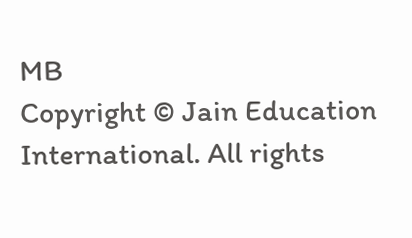MB
Copyright © Jain Education International. All rights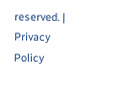reserved. | Privacy Policy